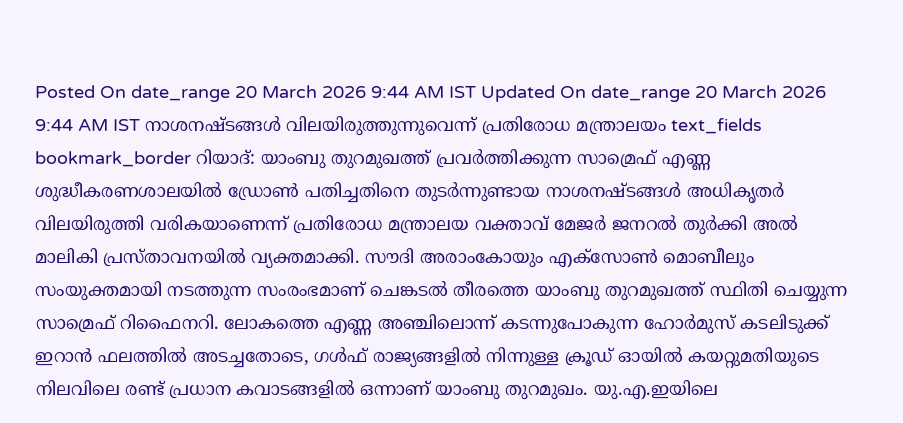Posted On date_range 20 March 2026 9:44 AM IST Updated On date_range 20 March 2026 9:44 AM IST നാശനഷ്ടങ്ങൾ വിലയിരുത്തുന്നുവെന്ന് പ്രതിരോധ മന്ത്രാലയം text_fields bookmark_border റിയാദ്: യാംബു തുറമുഖത്ത് പ്രവർത്തിക്കുന്ന സാമ്രെഫ് എണ്ണ ശുദ്ധീകരണശാലയിൽ ഡ്രോൺ പതിച്ചതിനെ തുടർന്നുണ്ടായ നാശനഷ്ടങ്ങൾ അധികൃതർ വിലയിരുത്തി വരികയാണെന്ന് പ്രതിരോധ മന്ത്രാലയ വക്താവ് മേജർ ജനറൽ തുർക്കി അൽ മാലികി പ്രസ്താവനയിൽ വ്യക്തമാക്കി. സൗദി അരാംകോയും എക്സോൺ മൊബീലും സംയുക്തമായി നടത്തുന്ന സംരംഭമാണ് ചെങ്കടൽ തീരത്തെ യാംബു തുറമുഖത്ത് സ്ഥിതി ചെയ്യുന്ന സാമ്രെഫ് റിഫൈനറി. ലോകത്തെ എണ്ണ അഞ്ചിലൊന്ന് കടന്നുപോകുന്ന ഹോർമുസ് കടലിടുക്ക് ഇറാൻ ഫലത്തിൽ അടച്ചതോടെ, ഗൾഫ് രാജ്യങ്ങളിൽ നിന്നുള്ള ക്രൂഡ് ഓയിൽ കയറ്റുമതിയുടെ നിലവിലെ രണ്ട് പ്രധാന കവാടങ്ങളിൽ ഒന്നാണ് യാംബു തുറമുഖം. യു.എ.ഇയിലെ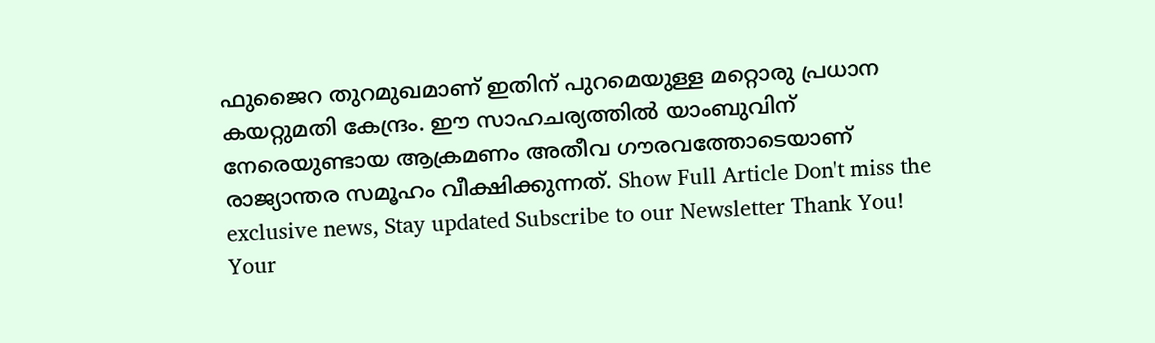ഫുജൈറ തുറമുഖമാണ് ഇതിന് പുറമെയുള്ള മറ്റൊരു പ്രധാന കയറ്റുമതി കേന്ദ്രം. ഈ സാഹചര്യത്തിൽ യാംബുവിന് നേരെയുണ്ടായ ആക്രമണം അതീവ ഗൗരവത്തോടെയാണ് രാജ്യാന്തര സമൂഹം വീക്ഷിക്കുന്നത്. Show Full Article Don't miss the exclusive news, Stay updated Subscribe to our Newsletter Thank You! Your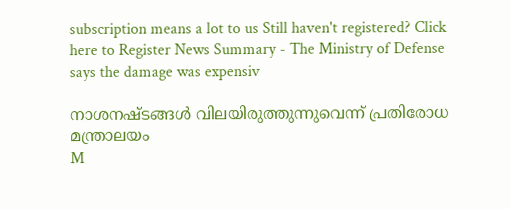subscription means a lot to us Still haven't registered? Click here to Register News Summary - The Ministry of Defense says the damage was expensiv

നാശനഷ്ടങ്ങൾ വിലയിരുത്തുന്നുവെന്ന് പ്രതിരോധ മന്ത്രാലയം
M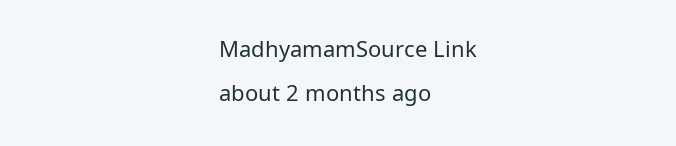MadhyamamSource Link
about 2 months ago